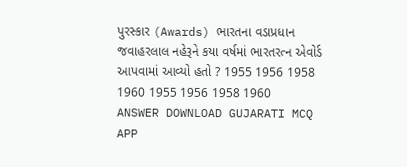પુરસ્કાર (Awards) ભારતના વડાપ્રધાન જવાહરલાલ નહેરૂને કયા વર્ષમાં ભારતરત્ન એવોર્ડ આપવામાં આવ્યો હતો ? 1955 1956 1958 1960 1955 1956 1958 1960 ANSWER DOWNLOAD GUJARATI MCQ APP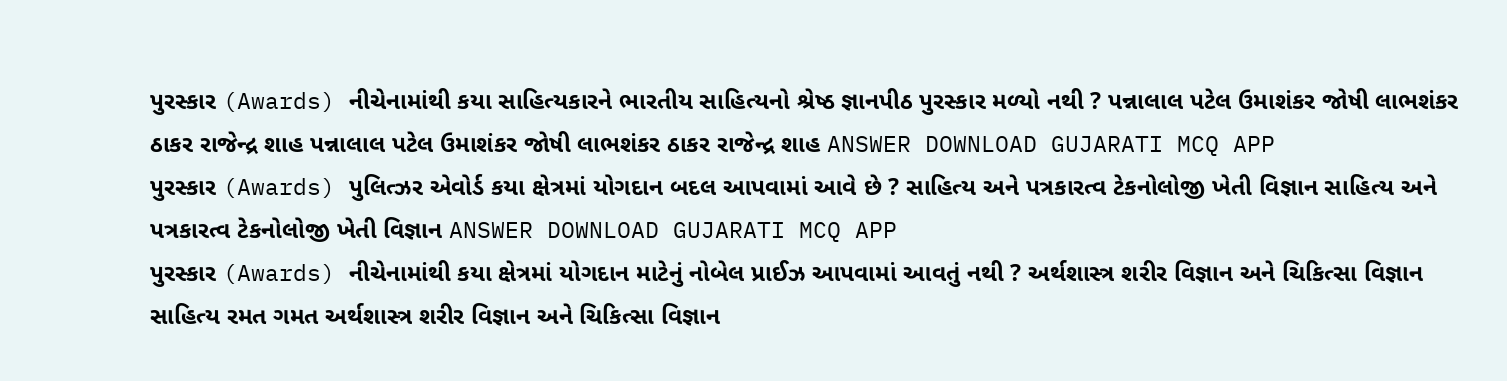પુરસ્કાર (Awards) નીચેનામાંથી કયા સાહિત્યકારને ભારતીય સાહિત્યનો શ્રેષ્ઠ જ્ઞાનપીઠ પુરસ્કાર મળ્યો નથી ? પન્નાલાલ પટેલ ઉમાશંકર જોષી લાભશંકર ઠાકર રાજેન્દ્ર શાહ પન્નાલાલ પટેલ ઉમાશંકર જોષી લાભશંકર ઠાકર રાજેન્દ્ર શાહ ANSWER DOWNLOAD GUJARATI MCQ APP
પુરસ્કાર (Awards) પુલિત્ઝર એવોર્ડ કયા ક્ષેત્રમાં યોગદાન બદલ આપવામાં આવે છે ? સાહિત્ય અને પત્રકારત્વ ટેકનોલોજી ખેતી વિજ્ઞાન સાહિત્ય અને પત્રકારત્વ ટેકનોલોજી ખેતી વિજ્ઞાન ANSWER DOWNLOAD GUJARATI MCQ APP
પુરસ્કાર (Awards) નીચેનામાંથી કયા ક્ષેત્રમાં યોગદાન માટેનું નોબેલ પ્રાઈઝ આપવામાં આવતું નથી ? અર્થશાસ્ત્ર શરીર વિજ્ઞાન અને ચિકિત્સા વિજ્ઞાન સાહિત્ય રમત ગમત અર્થશાસ્ત્ર શરીર વિજ્ઞાન અને ચિકિત્સા વિજ્ઞાન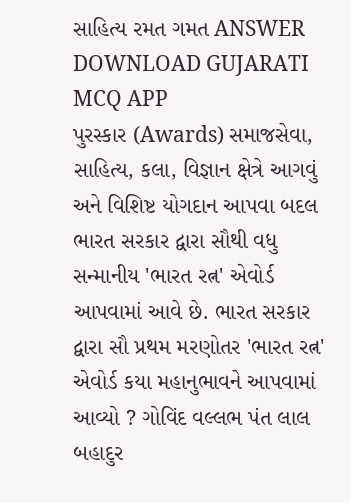સાહિત્ય રમત ગમત ANSWER DOWNLOAD GUJARATI MCQ APP
પુરસ્કાર (Awards) સમાજસેવા, સાહિત્ય, કલા, વિજ્ઞાન ક્ષેત્રે આગવું અને વિશિષ્ટ યોગદાન આપવા બદલ ભારત સરકાર દ્વારા સૌથી વધુ સન્માનીય 'ભારત રત્ન' એવોર્ડ આપવામાં આવે છે. ભારત સરકાર દ્વારા સૌ પ્રથમ મરણોતર 'ભારત રત્ન' એવોર્ડ કયા મહાનુભાવને આપવામાં આવ્યો ? ગોવિંદ વલ્લભ પંત લાલ બહાદુર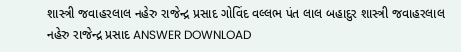શાસ્ત્રી જવાહરલાલ નહેરુ રાજેન્દ્ર પ્રસાદ ગોવિંદ વલ્લભ પંત લાલ બહાદુર શાસ્ત્રી જવાહરલાલ નહેરુ રાજેન્દ્ર પ્રસાદ ANSWER DOWNLOAD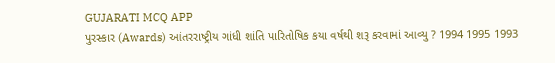GUJARATI MCQ APP
પુરસ્કાર (Awards) આંતરરાષ્ટ્રીય ગાંધી શાંતિ પારિતોષિક કયા વર્ષથી શરૂ કરવામાં આવ્યુ ? 1994 1995 1993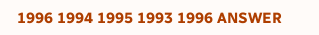1996 1994 1995 1993 1996 ANSWER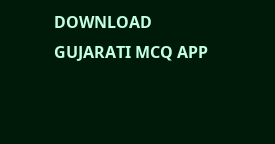DOWNLOAD GUJARATI MCQ APP